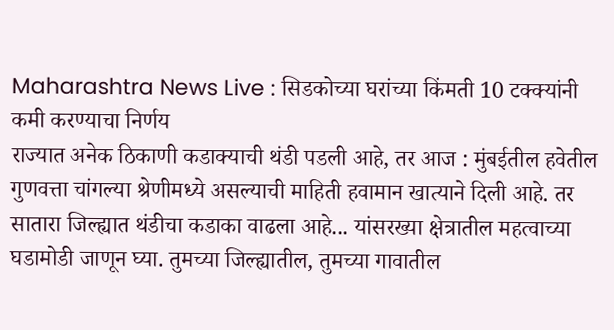Maharashtra News Live : सिडकोच्या घरांच्या किंमती 10 टक्क्यांनी कमी करण्याचा निर्णय
राज्यात अनेक ठिकाणी कडाक्याची थंडी पडली आहे, तर आज : मुंबईतील हवेतील गुणवत्ता चांगल्या श्रेणीमध्ये असल्याची माहिती हवामान खात्याने दिली आहे. तर सातारा जिल्ह्यात थंडीचा कडाका वाढला आहे... यांसरख्या क्षेत्रातील महत्वाच्या घडामोडी जाणून घ्या. तुमच्या जिल्ह्यातील, तुमच्या गावातील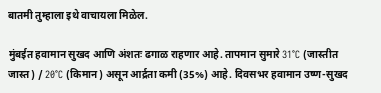बातमी तुम्हाला इथे वाचायला मिळेल.

मुंबईत हवामान सुखद आणि अंशतः ढगाळ राहणार आहे. तापमान सुमारे 31°C (जास्तीत जास्त) / 20°C (किमान) असून आर्द्रता कमी (35%) आहे. दिवसभर हवामान उष्ण-सुखद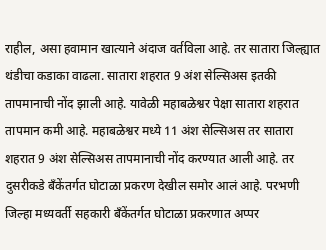राहील, असा हवामान खात्याने अंदाज वर्तविला आहे. तर सातारा जिल्ह्यात थंडीचा कडाका वाढला. सातारा शहरात 9 अंश सेल्सिअस इतकी तापमानाची नोंद झाली आहे. यावेळी महाबळेश्वर पेक्षा सातारा शहरात तापमान कमी आहे. महाबळेश्वर मध्ये 11 अंश सेल्सिअस तर सातारा शहरात 9 अंश सेल्सिअस तापमानाची नोंद करण्यात आली आहे. तर दुसरीकडे बँकेंतर्गत घोटाळा प्रकरण देखील समोर आलं आहे. परभणी जिल्हा मध्यवर्ती सहकारी बँकेंतर्गत घोटाळा प्रकरणात अप्पर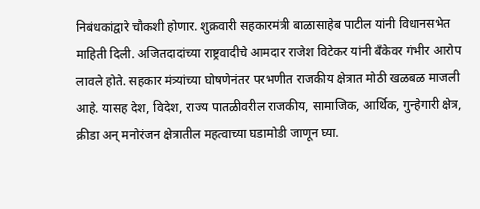निबंधकांद्वारे चौकशी होणार. शुक्रवारी सहकारमंत्री बाळासाहेब पाटील यांनी विधानसभेत माहिती दिली. अजितदादांच्या राष्ट्रवादीचे आमदार राजेश विटेकर यांनी बँकेवर गंभीर आरोप लावले होते. सहकार मंत्र्यांच्या घोषणेनंतर परभणीत राजकीय क्षेत्रात मोठी खळबळ माजली आहे. यासह देश, विदेश, राज्य पातळीवरील राजकीय, सामाजिक, आर्थिक, गुन्हेगारी क्षेत्र, क्रीडा अन् मनोरंजन क्षेत्रातील महत्वाच्या घडामोडी जाणून घ्या.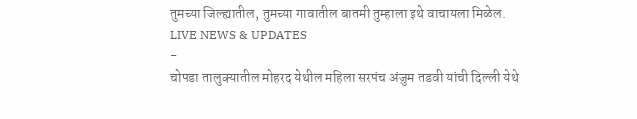तुमच्या जिल्ह्यातील, तुमच्या गावातील बातमी तुम्हाला इथे वाचायला मिळेल.
LIVE NEWS & UPDATES
-
चोपडा तालुक्यातील मोहरद येथील महिला सरपंच अंजुम तडवी यांची दिल्ली येथे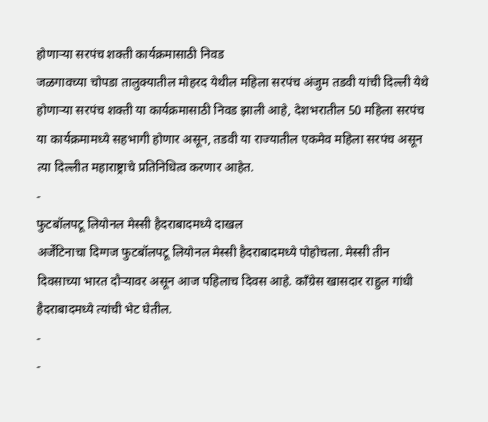होणाऱ्या सरपंच शक्ती कार्यक्रमासाठी निवड
जळगावच्या चोपडा तालुक्यातील मोहरद येथील महिला सरपंच अंजुम तडवी यांची दिल्ली येथे होणाऱ्या सरपंच शक्ती या कार्यक्रमासाठी निवड झाली आहे, देशभरातील 50 महिला सरपंच या कार्यक्रमामध्ये सहभागी होणार असून, तडवी या राज्यातील एकमेव महिला सरपंच असून त्या दिल्लीत महाराष्ट्राचे प्रतिनिधित्व करणार आहेत.
-
फुटबॉलपटू लियोनल मेस्सी हैदराबादमध्ये दाखल
अर्जेंटिनाचा दिग्गज फुटबॉलपटू लियोनल मेस्सी हैदराबादमध्ये पोहोचला. मेस्सी तीन दिवसाच्या भारत दौऱ्यावर असून आज पहिलाच दिवस आहे. काँग्रेस खासदार राहुल गांधी हैदराबादमध्ये त्यांची भेट घेतील.
-
-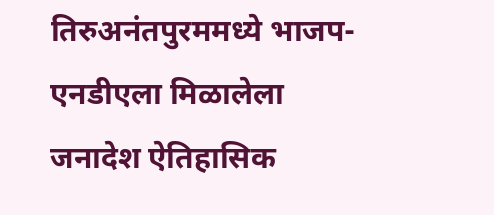तिरुअनंतपुरममध्ये भाजप-एनडीएला मिळालेला जनादेश ऐतिहासिक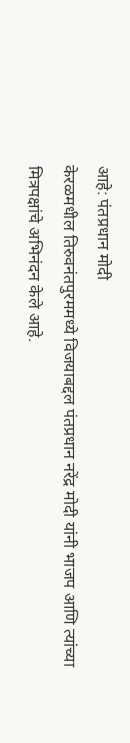आहे: पंतप्रधान मोदी
केरळमधील तिरुवनंतपुरममध्ये विजयाबद्दल पंतप्रधान नरेंद्र मोदी यांनी भाजप आणि त्यांच्या मित्रपक्षांचे अभिनंदन केले आहे.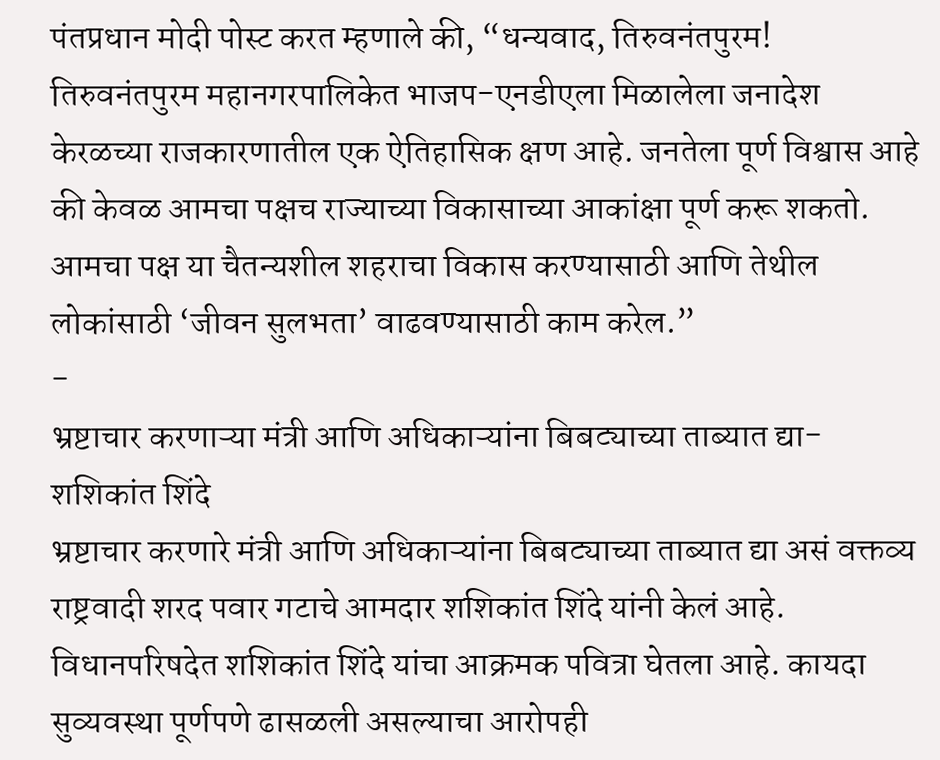पंतप्रधान मोदी पोस्ट करत म्हणाले की, “धन्यवाद, तिरुवनंतपुरम! तिरुवनंतपुरम महानगरपालिकेत भाजप-एनडीएला मिळालेला जनादेश केरळच्या राजकारणातील एक ऐतिहासिक क्षण आहे. जनतेला पूर्ण विश्वास आहे की केवळ आमचा पक्षच राज्याच्या विकासाच्या आकांक्षा पूर्ण करू शकतो. आमचा पक्ष या चैतन्यशील शहराचा विकास करण्यासाठी आणि तेथील लोकांसाठी ‘जीवन सुलभता’ वाढवण्यासाठी काम करेल.”
-
भ्रष्टाचार करणाऱ्या मंत्री आणि अधिकाऱ्यांना बिबट्याच्या ताब्यात द्या- शशिकांत शिंदे
भ्रष्टाचार करणारे मंत्री आणि अधिकाऱ्यांना बिबट्याच्या ताब्यात द्या असं वक्तव्य राष्ट्रवादी शरद पवार गटाचे आमदार शशिकांत शिंदे यांनी केलं आहे. विधानपरिषदेत शशिकांत शिंदे यांचा आक्रमक पवित्रा घेतला आहे. कायदा सुव्यवस्था पूर्णपणे ढासळली असल्याचा आरोपही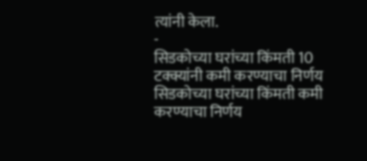त्यांनी केला.
-
सिडकोच्या घरांच्या किंमती 10 टक्क्यांनी कमी करण्याचा निर्णय
सिडकोच्या घरांच्या किंमती कमी करण्याचा निर्णय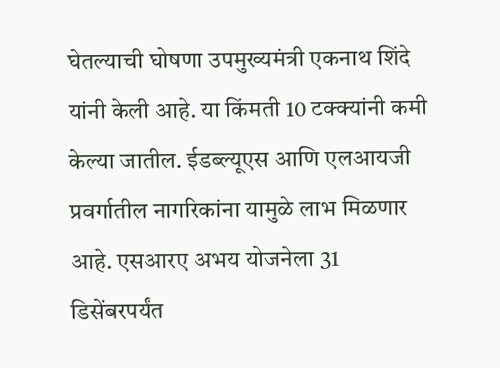घेतल्याची घोषणा उपमुख्यमंत्री एकनाथ शिंदे यांनी केली आहे. या किंमती 10 टक्क्यांनी कमी केल्या जातील. ईडब्ल्यूएस आणि एलआयजी प्रवर्गातील नागरिकांना यामुळे लाभ मिळणार आहे. एसआरए अभय योजनेला 31 डिसेंबरपर्यंत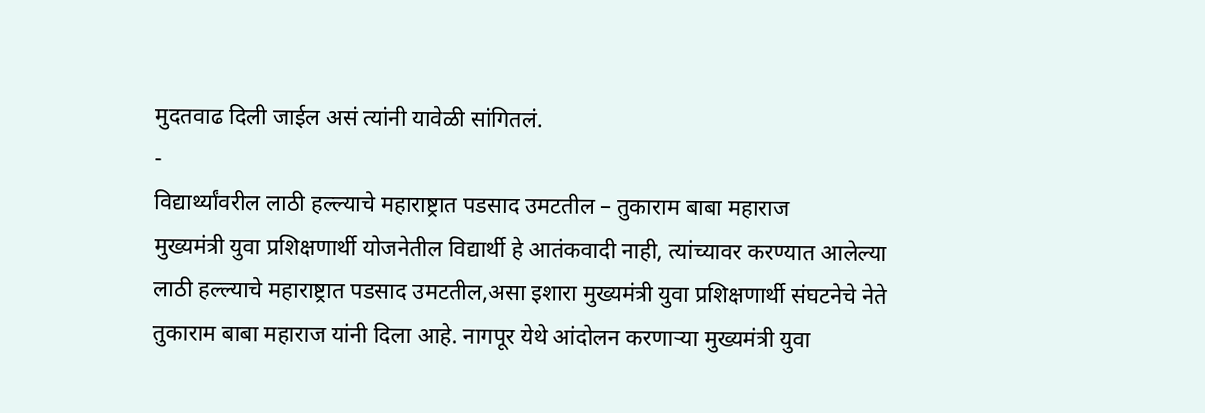मुदतवाढ दिली जाईल असं त्यांनी यावेळी सांगितलं.
-
विद्यार्थ्यांवरील लाठी हल्ल्याचे महाराष्ट्रात पडसाद उमटतील – तुकाराम बाबा महाराज
मुख्यमंत्री युवा प्रशिक्षणार्थी योजनेतील विद्यार्थी हे आतंकवादी नाही, त्यांच्यावर करण्यात आलेल्या लाठी हल्ल्याचे महाराष्ट्रात पडसाद उमटतील,असा इशारा मुख्यमंत्री युवा प्रशिक्षणार्थी संघटनेचे नेते तुकाराम बाबा महाराज यांनी दिला आहे. नागपूर येथे आंदोलन करणाऱ्या मुख्यमंत्री युवा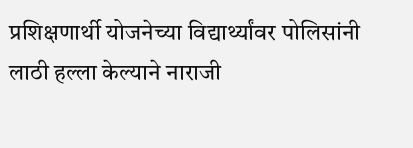प्रशिक्षणार्थी योजनेच्या विद्यार्थ्यांवर पोलिसांनी लाठी हल्ला केल्याने नाराजी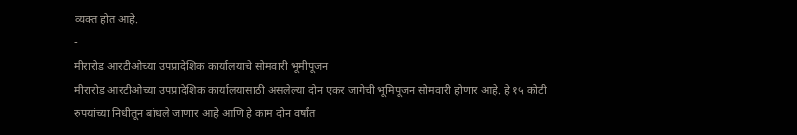व्यक्त होत आहे.
-
मीरारोड आरटीओच्या उपप्रादेशिक कार्यालयाचे सोमवारी भूमीपूजन
मीरारोड आरटीओच्या उपप्रादेशिक कार्यालयासाठी असलेल्या दोन एकर जागेची भूमिपूजन सोमवारी होणार आहे. हे १५ कोटी रुपयांच्या निधीतून बांधले जाणार आहे आणि हे काम दोन वर्षांत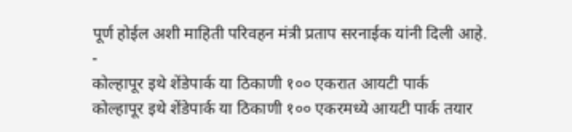पूर्ण होईल अशी माहिती परिवहन मंत्री प्रताप सरनाईक यांनी दिली आहे.
-
कोल्हापूर इथे शेंडेपार्क या ठिकाणी १०० एकरात आयटी पार्क
कोल्हापूर इथे शेंडेपार्क या ठिकाणी १०० एकरमध्ये आयटी पार्क तयार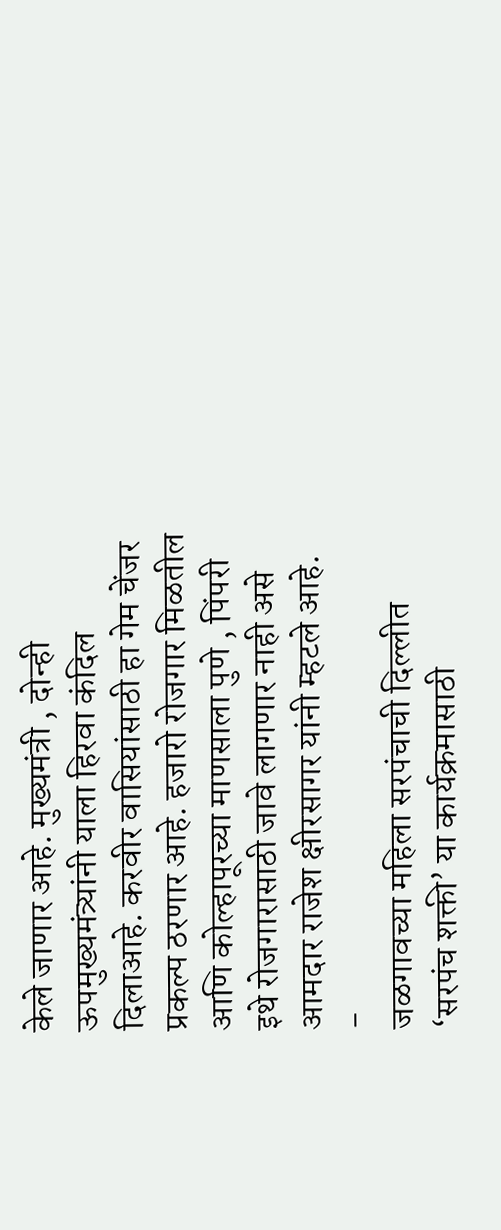केले जाणार आहे. मुख्यमंत्री , दोन्ही ऊपमुख्यमंत्र्यांनी याला हिरवा कंदिल दिलाआहे. करवीर वासियांसाठी हा गेम चेंजर प्रकल्प ठरणार आहे. हजारो रोजगार मिळतील आणि कोल्हापूरच्या माणसाला पुणे , पिंपरी इथे रोजगारासाठी जावे लागणार नाही असे आमदार राजेश क्षीरसागर यांनी म्हटले आहे.
-
जळगावच्या महिला सरपंचाची दिल्लीत ‘सरपंच शक्ती’ या कार्यक्रमासाठी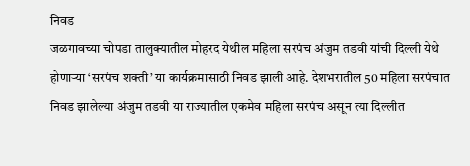निवड
जळगावच्या चोपडा तालुक्यातील मोहरद येथील महिला सरपंच अंजुम तडवी यांची दिल्ली येथे होणाऱ्या ‘सरपंच शक्ती’ या कार्यक्रमासाठी निवड झाली आहे. देशभरातील 50 महिला सरपंचात निवड झालेल्या अंजुम तडवी या राज्यातील एकमेव महिला सरपंच असून त्या दिल्लीत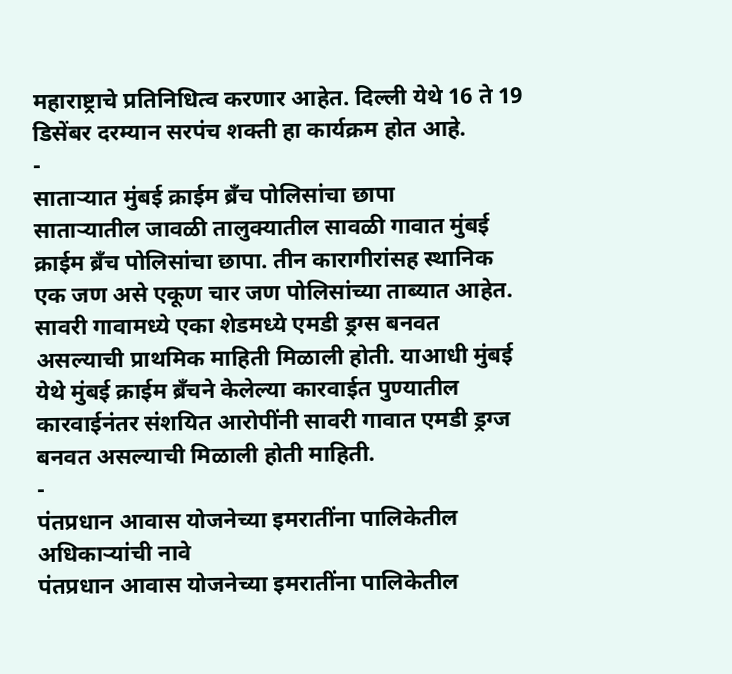महाराष्ट्राचे प्रतिनिधित्व करणार आहेत. दिल्ली येथे 16 ते 19 डिसेंबर दरम्यान सरपंच शक्ती हा कार्यक्रम होत आहे.
-
साताऱ्यात मुंबई क्राईम ब्रँच पोलिसांचा छापा
साताऱ्यातील जावळी तालुक्यातील सावळी गावात मुंबई क्राईम ब्रँच पोलिसांचा छापा. तीन कारागीरांसह स्थानिक एक जण असे एकूण चार जण पोलिसांच्या ताब्यात आहेत. सावरी गावामध्ये एका शेडमध्ये एमडी ड्रग्स बनवत असल्याची प्राथमिक माहिती मिळाली होती. याआधी मुंबई येथे मुंबई क्राईम ब्रँचने केलेल्या कारवाईत पुण्यातील कारवाईनंतर संशयित आरोपींनी सावरी गावात एमडी ड्रग्ज बनवत असल्याची मिळाली होती माहिती.
-
पंतप्रधान आवास योजनेच्या इमरातींना पालिकेतील अधिकाऱ्यांची नावे
पंतप्रधान आवास योजनेच्या इमरातींना पालिकेतील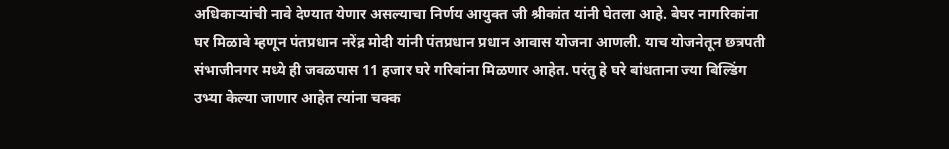अधिकाऱ्यांची नावे देण्यात येणार असल्याचा निर्णय आयुक्त जी श्रीकांत यांनी घेतला आहे. बेघर नागरिकांना घर मिळावे म्हणून पंतप्रधान नरेंद्र मोदी यांनी पंतप्रधान प्रधान आवास योजना आणली. याच योजनेतून छत्रपती संभाजीनगर मध्ये ही जवळपास 11 हजार घरे गरिबांना मिळणार आहेत. परंतु हे घरे बांधताना ज्या बिल्डिंग उभ्या केल्या जाणार आहेत त्यांना चक्क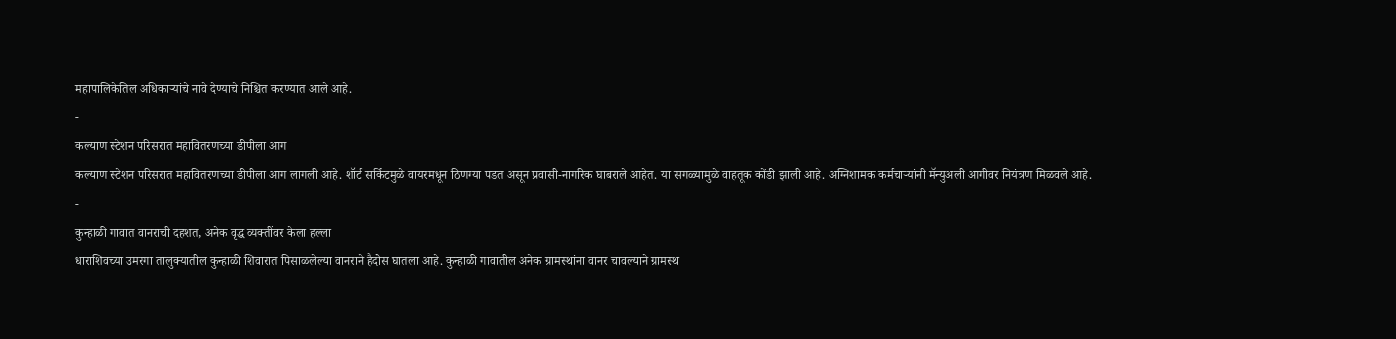महापालिकेतिल अधिकाऱ्यांचे नावे देण्याचे निश्चित करण्यात आले आहे.
-
कल्याण स्टेशन परिसरात महावितरणच्या डीपीला आग
कल्याण स्टेशन परिसरात महावितरणच्या डीपीला आग लागली आहे. शॉर्ट सर्किटमुळे वायरमधून ठिणग्या पडत असून प्रवासी-नागरिक घाबराले आहेत. या सगळ्यामुळे वाहतूक कोंडी झाली आहे. अग्निशामक कर्मचाऱ्यांनी मॅन्युअली आगीवर नियंत्रण मिळवले आहे.
-
कुन्हाळी गावात वानराची दहशत, अनेक वृद्ध व्यक्तींवर केला हल्ला
धाराशिवच्या उमरगा तालुक्यातील कुन्हाळी शिवारात पिसाळलेल्या वानराने हैदोस घातला आहे. कुन्हाळी गावातील अनेक ग्रामस्थांना वानर चावल्याने ग्रामस्थ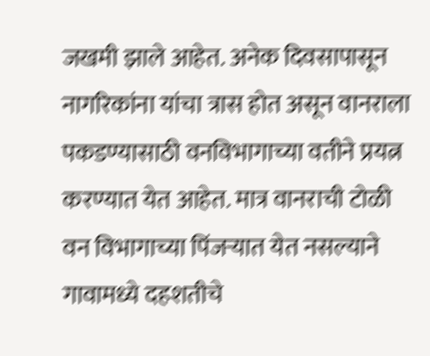जखमी झाले आहेत. अनेक दिवसापासून नागरिकांना यांचा त्रास होत असून वानराला पकडण्यासाठी वनविभागाच्या वतीने प्रयत्न करण्यात येत आहेत. मात्र वानराची टोळी वन विभागाच्या पिंजऱ्यात येत नसल्याने गावामध्ये दहशतीचे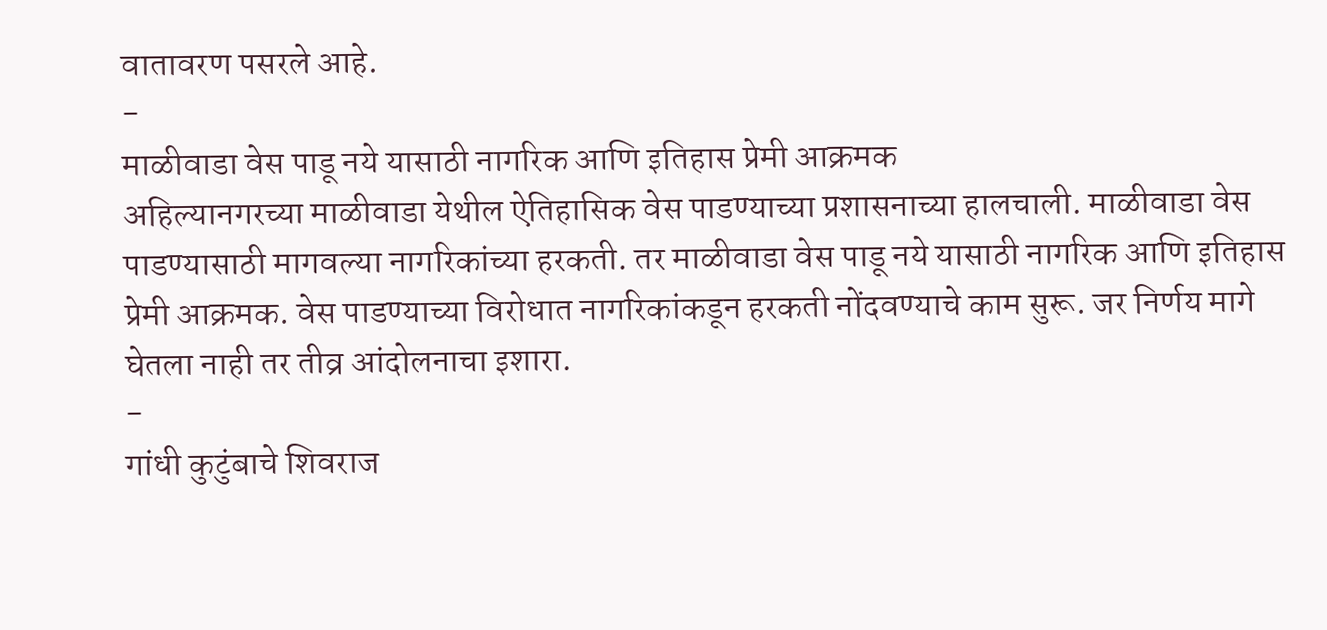वातावरण पसरले आहे.
-
माळीवाडा वेस पाडू नये यासाठी नागरिक आणि इतिहास प्रेमी आक्रमक
अहिल्यानगरच्या माळीवाडा येथील ऐतिहासिक वेस पाडण्याच्या प्रशासनाच्या हालचाली. माळीवाडा वेस पाडण्यासाठी मागवल्या नागरिकांच्या हरकती. तर माळीवाडा वेस पाडू नये यासाठी नागरिक आणि इतिहास प्रेमी आक्रमक. वेस पाडण्याच्या विरोधात नागरिकांकडून हरकती नोंदवण्याचे काम सुरू. जर निर्णय मागे घेतला नाही तर तीव्र आंदोलनाचा इशारा.
-
गांधी कुटुंबाचे शिवराज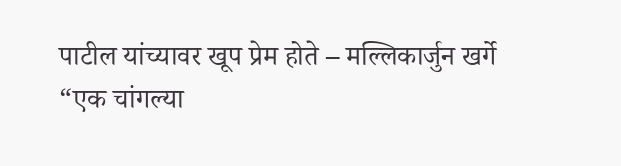पाटील यांच्यावर खूप प्रेम होते – मल्लिकार्जुन खर्गे
“एक चांगल्या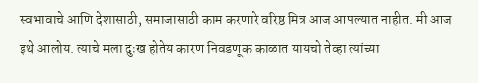स्वभावाचे आणि देशासाठी, समाजासाठी काम करणारे वरिष्ठ मित्र आज आपल्यात नाहीत. मी आज इथे आलोय. त्याचे मला दुःख होतेय कारण निवडणूक काळात यायचो तेव्हा त्यांच्या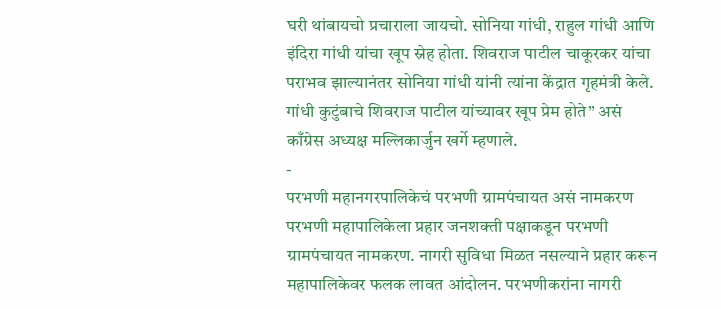घरी थांबायचो प्रचाराला जायचो. सोनिया गांधी, राहुल गांधी आणि इंदिरा गांधी यांचा खूप स्नेह होता. शिवराज पाटील चाकूरकर यांचा पराभव झाल्यानंतर सोनिया गांधी यांनी त्यांना केंद्रात गृहमंत्री केले. गांधी कुटुंबाचे शिवराज पाटील यांच्यावर खूप प्रेम होते” असं काँग्रेस अध्यक्ष मल्लिकार्जुन खर्गे म्हणाले.
-
परभणी महानगरपालिकेचं परभणी ग्रामपंचायत असं नामकरण
परभणी महापालिकेला प्रहार जनशक्ती पक्षाकडून परभणी ग्रामपंचायत नामकरण. नागरी सुविधा मिळत नसल्याने प्रहार करून महापालिकेवर फलक लावत आंदोलन. परभणीकरांना नागरी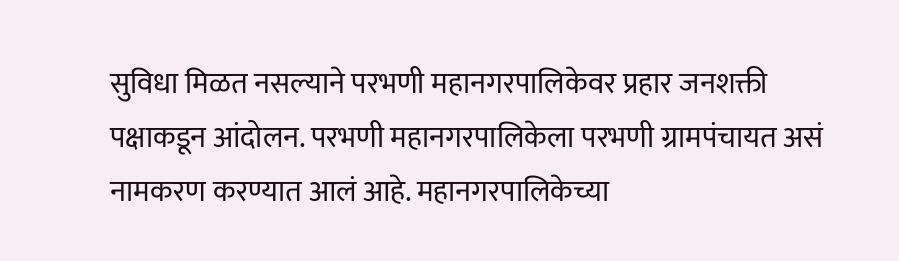सुविधा मिळत नसल्याने परभणी महानगरपालिकेवर प्रहार जनशक्ती पक्षाकडून आंदोलन. परभणी महानगरपालिकेला परभणी ग्रामपंचायत असं नामकरण करण्यात आलं आहे. महानगरपालिकेच्या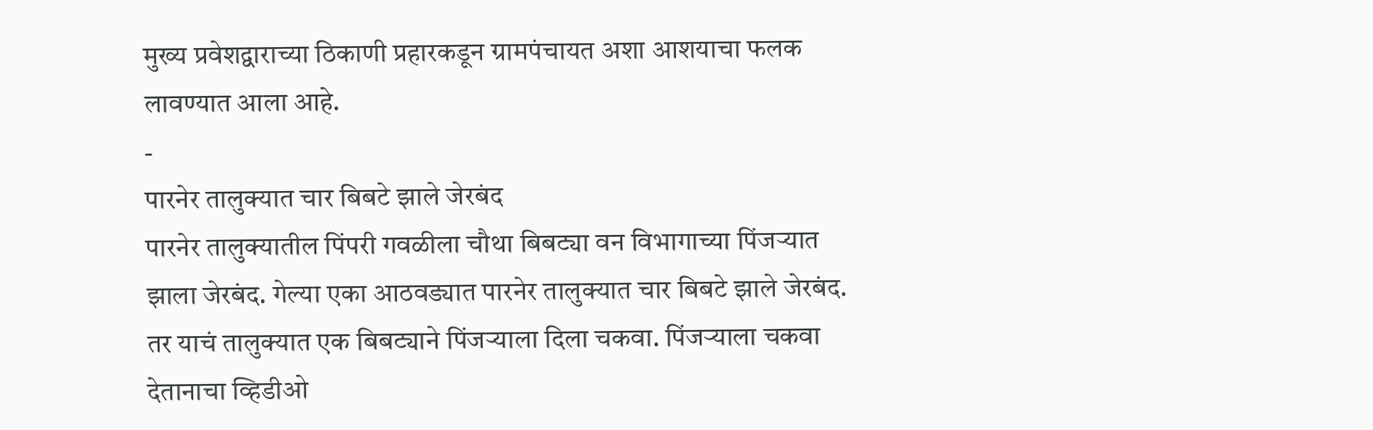मुख्य प्रवेशद्वाराच्या ठिकाणी प्रहारकडून ग्रामपंचायत अशा आशयाचा फलक लावण्यात आला आहे.
-
पारनेर तालुक्यात चार बिबटे झाले जेरबंद
पारनेर तालुक्यातील पिंपरी गवळीला चौथा बिबट्या वन विभागाच्या पिंजऱ्यात झाला जेरबंद. गेल्या एका आठवड्यात पारनेर तालुक्यात चार बिबटे झाले जेरबंद. तर याचं तालुक्यात एक बिबट्याने पिंजऱ्याला दिला चकवा. पिंजऱ्याला चकवा देतानाचा व्हिडीओ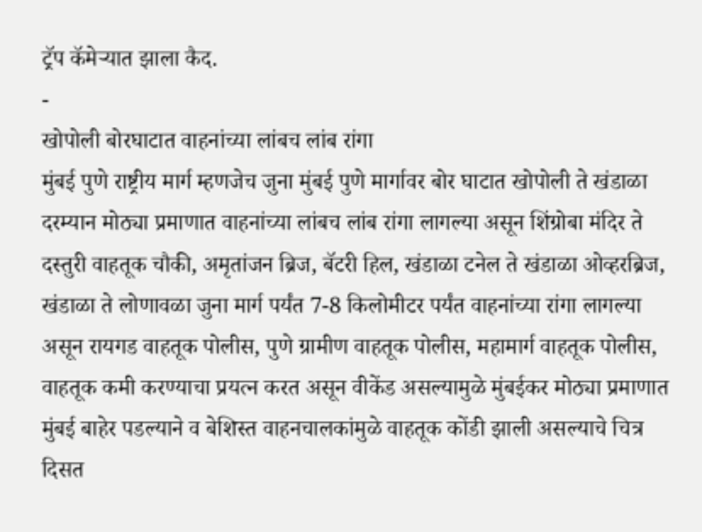ट्रॅप कॅमेऱ्यात झाला कैद.
-
खोपोली बोरघाटात वाहनांच्या लांबच लांब रांगा
मुंबई पुणे राष्ट्रीय मार्ग म्हणजेच जुना मुंबई पुणे मार्गावर बोर घाटात खोपोली ते खंडाळा दरम्यान मोठ्या प्रमाणात वाहनांच्या लांबच लांब रांगा लागल्या असून शिंग्रोबा मंदिर ते दस्तुरी वाहतूक चौकी, अमृतांजन ब्रिज, बॅटरी हिल, खंडाळा टनेल ते खंडाळा ओव्हरब्रिज, खंडाळा ते लोणावळा जुना मार्ग पर्यंत 7-8 किलोमीटर पर्यंत वाहनांच्या रांगा लागल्या असून रायगड वाहतूक पोलीस, पुणे ग्रामीण वाहतूक पोलीस, महामार्ग वाहतूक पोलीस, वाहतूक कमी करण्याचा प्रयत्न करत असून वीकेंड असल्यामुळे मुंबईकर मोठ्या प्रमाणात मुंबई बाहेर पडल्याने व बेशिस्त वाहनचालकांमुळे वाहतूक कोंडी झाली असल्याचे चित्र दिसत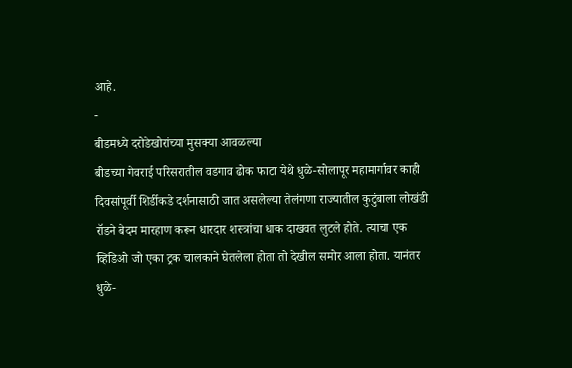आहे.
-
बीडमध्ये दरोडेखोरांच्या मुसक्या आवळल्या
बीडच्या गेवराई परिसरातील वडगाव ढोक फाटा येथे धुळे-सोलापूर महामार्गावर काही दिवसांपूर्वी शिर्डीकडे दर्शनासाठी जात असलेल्या तेलंगणा राज्यातील कुटुंबाला लोखंडी रॉडने बेदम मारहाण करून धारदार शस्त्रांचा धाक दाखवत लुटले होते. त्याचा एक व्हिडिओ जो एका ट्रक चालकाने घेतलेला होता तो देखील समोर आला होता. यानंतर धुळे-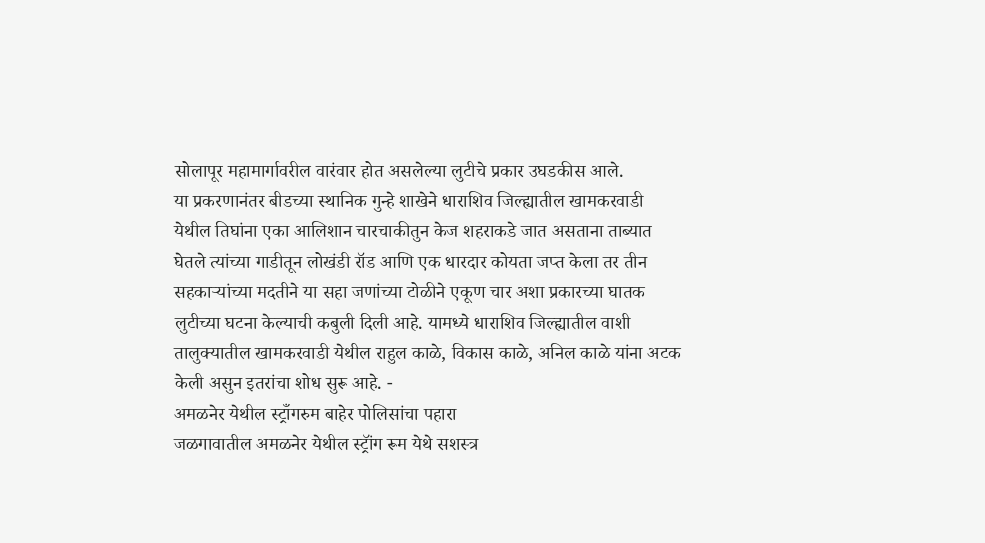सोलापूर महामार्गावरील वारंवार होत असलेल्या लुटीचे प्रकार उघडकीस आले.
या प्रकरणानंतर बीडच्या स्थानिक गुन्हे शाखेने धाराशिव जिल्ह्यातील खामकरवाडी येथील तिघांना एका आलिशान चारचाकीतुन केज शहराकडे जात असताना ताब्यात घेतले त्यांच्या गाडीतून लोखंडी रॉड आणि एक धारदार कोयता जप्त केला तर तीन सहकाऱ्यांच्या मदतीने या सहा जणांच्या टोळीने एकूण चार अशा प्रकारच्या घातक लुटीच्या घटना केल्याची कबुली दिली आहे. यामध्ये धाराशिव जिल्ह्यातील वाशी तालुक्यातील खामकरवाडी येथील राहुल काळे, विकास काळे, अनिल काळे यांना अटक केली असुन इतरांचा शोध सुरू आहे. -
अमळनेर येथील स्ट्राँगरुम बाहेर पोलिसांचा पहारा
जळगावातील अमळनेर येथील स्ट्रॉंग रूम येथे सशस्त्र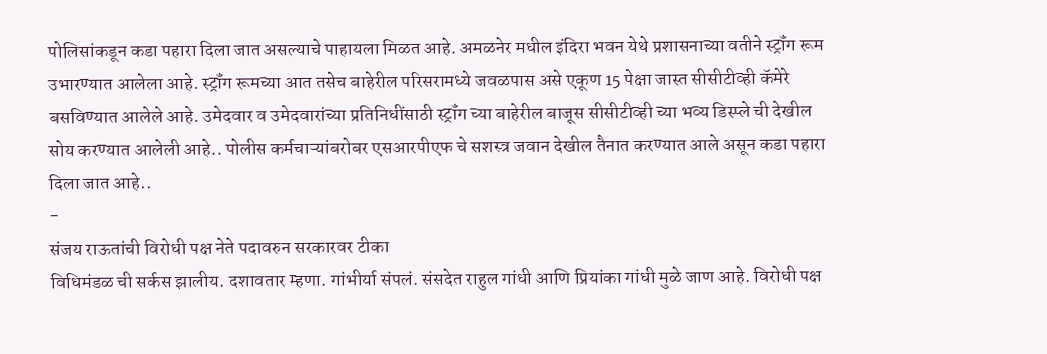पोलिसांकडून कडा पहारा दिला जात असल्याचे पाहायला मिळत आहे. अमळनेर मधील इंदिरा भवन येथे प्रशासनाच्या वतीने स्ट्रॉंग रूम उभारण्यात आलेला आहे. स्ट्रॉंग रूमच्या आत तसेच बाहेरील परिसरामध्ये जवळपास असे एकूण 15 पेक्षा जास्त सीसीटीव्ही कॅमेरे बसविण्यात आलेले आहे. उमेदवार व उमेदवारांच्या प्रतिनिधींसाठी स्ट्रॉंग च्या बाहेरील बाजूस सीसीटीव्ही च्या भव्य डिस्प्ले ची देखील सोय करण्यात आलेली आहे.. पोलीस कर्मचाऱ्यांबरोबर एसआरपीएफ चे सशस्त्र जवान देखील तैनात करण्यात आले असून कडा पहारा दिला जात आहे..
-
संजय राऊतांची विरोधी पक्ष नेते पदावरुन सरकारवर टीका
विधिमंडळ ची सर्कस झालीय. दशावतार म्हणा. गांभीर्या संपलं. संसदेत राहुल गांधी आणि प्रियांका गांधी मुळे जाण आहे. विरोधी पक्ष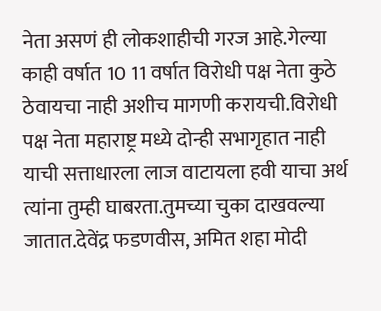नेता असणं ही लोकशाहीची गरज आहे.गेल्या काही वर्षात 10 11 वर्षात विरोधी पक्ष नेता कुठे ठेवायचा नाही अशीच मागणी करायची.विरोधी पक्ष नेता महाराष्ट्र मध्ये दोन्ही सभागृहात नाही याची सत्ताधारला लाज वाटायला हवी याचा अर्थ त्यांना तुम्ही घाबरता.तुमच्या चुका दाखवल्या जातात.देवेंद्र फडणवीस, अमित शहा मोदी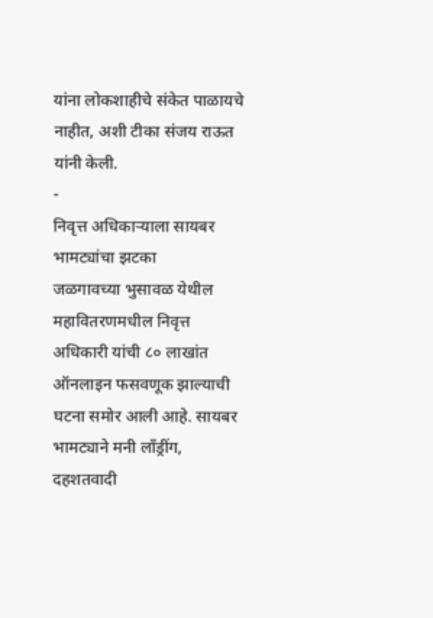यांना लोकशाहीचे संकेत पाळायचे नाहीत, अशी टीका संजय राऊत यांनी केली.
-
निवृत्त अधिकाऱ्याला सायबर भामट्यांचा झटका
जळगावच्या भुसावळ येथील महावितरणमधील निवृत्त अधिकारी यांची ८० लाखांत ऑनलाइन फसवणूक झाल्याची घटना समोर आली आहे. सायबर भामट्याने मनी लाँड्रींग, दहशतवादी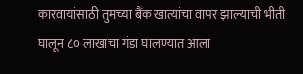कारवायांसाठी तुमच्या बैंक खात्यांचा वापर झाल्याची भीती घालून ८० लाखाचा गंडा घालण्यात आला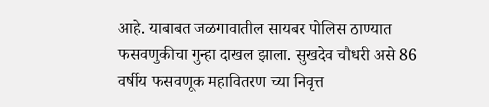आहे. याबाबत जळगावातील सायबर पोलिस ठाण्यात फसवणुकीचा गुन्हा दाखल झाला. सुखदेव चौधरी असे 86 वर्षीय फसवणूक महावितरण च्या निवृत्त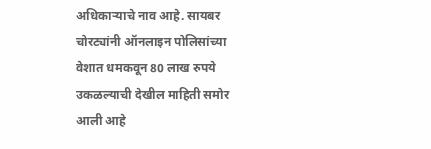अधिकाऱ्याचे नाव आहे. सायबर चोरट्यांनी ऑनलाइन पोलिसांच्या वेशात धमकवून 80 लाख रुपये उकळल्याची देखील माहिती समोर आली आहे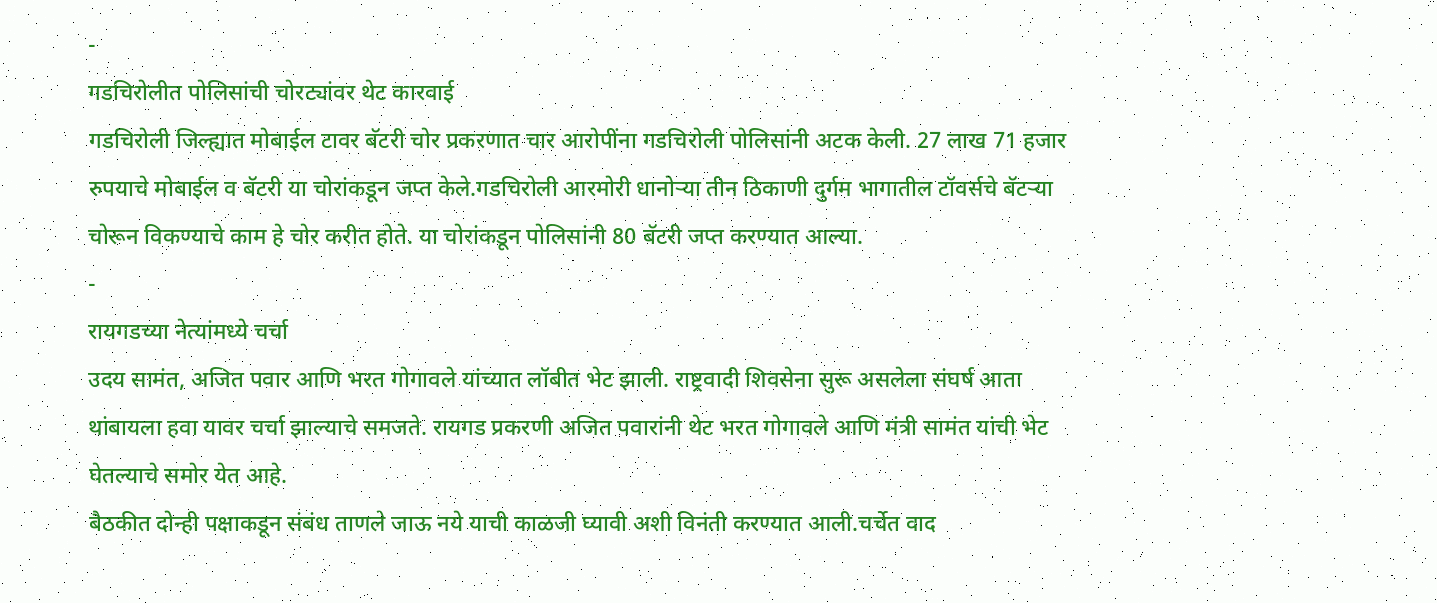-
गडचिरोलीत पोलिसांची चोरट्यांवर थेट कारवाई
गडचिरोली जिल्ह्यात मोबाईल टावर बॅटरी चोर प्रकरणात चार आरोपींना गडचिरोली पोलिसांनी अटक केली. 27 लाख 71 हजार रुपयाचे मोबाईल व बॅटरी या चोरांकडून जप्त केले.गडचिरोली आरमोरी धानोऱ्या तीन ठिकाणी दुर्गम भागातील टॉवर्सचे बॅटऱ्या चोरून विकण्याचे काम हे चोर करीत होते. या चोरांकडून पोलिसांनी 80 बॅटरी जप्त करण्यात आल्या.
-
रायगडच्या नेत्यांमध्ये चर्चा
उदय सामंत, अजित पवार आणि भरत गोगावले यांच्यात लॉबीत भेट झाली. राष्ट्रवादी शिवसेना सुरू असलेला संघर्ष आता थांबायला हवा यावर चर्चा झाल्याचे समजते. रायगड प्रकरणी अजित पवारांनी थेट भरत गोगावले आणि मंत्री सामंत यांची भेट घेतल्याचे समोर येत आहे.
बैठकीत दोन्ही पक्षाकडून संबंध ताणले जाऊ नये याची काळजी घ्यावी अशी विनंती करण्यात आली.चर्चेत वाद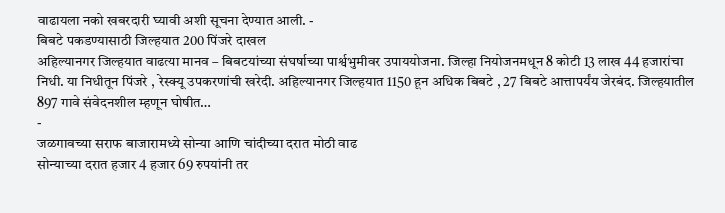वाढायला नको खबरदारी घ्यावी अशी सूचना देण्यात आली. -
बिबटे पकडण्यासाठी जिल्हयात 200 पिंजरे दाखल
अहिल्यानगर जिल्हयात वाढत्या मानव – बिबटयांच्या संघर्षाच्या पार्श्वभुमीवर उपाययोजना. जिल्हा नियोजनमधून 8 कोटी 13 लाख 44 हजारांचा निधी. या निधीतून पिंजरे , रेस्क्यू उपकरणांची खरेदी. अहिल्यानगर जिल्हयात 1150 हून अधिक बिबटे , 27 बिबटे आत्तापर्यंय जेरबंद. जिल्हयातील 897 गावे संवेदनशील म्हणून घोषीत…
-
जळगावच्या सराफ बाजारामध्ये सोन्या आणि चांदीच्या दरात मोठी वाढ
सोन्याच्या दरात हजार 4 हजार 69 रुपयांनी तर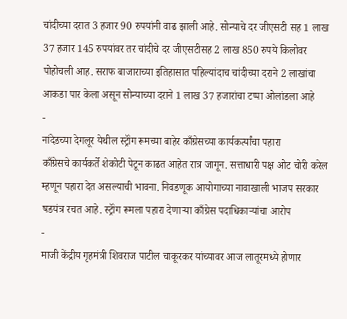चांदीच्या दरात 3 हजार 90 रुपयांनी वाढ झाली आहे. सोन्याचे दर जीएसटी सह 1 लाख 37 हजार 145 रुपयांवर तर चांदीचे दर जीएसटीसह 2 लाख 850 रुपये किलोवर पोहोचली आह. सराफ बाजाराच्या इतिहासात पहिल्यांदाच चांदीच्या दराने 2 लाखांचा आकडा पार केला असून सोन्याच्या दराने 1 लाख 37 हजारांचा टप्पा ओलांडला आहे
-
नांदेडच्या देगलूर येथील स्ट्रॉंग रूमच्या बाहेर काँग्रेसच्या कार्यकर्त्यांचा पहारा
काँग्रेसचे कार्यकर्ते शेकोटी पेटून काढत आहेत रात्र जागून. सत्ताधारी पक्ष ओट चोरी करेल म्हणून पहारा देत असल्याची भावना. निवडणूक आयोगाच्या नावाखाली भाजप सरकार षडयंत्र रचत आहे. स्ट्रॉंग रूमला पहारा देणाऱ्या काँग्रेस पदाधिकाऱ्यांचा आरोप
-
माजी केंद्रीय गृहमंत्री शिवराज पाटील चाकूरकर यांच्यावर आज लातूरमध्ये होणार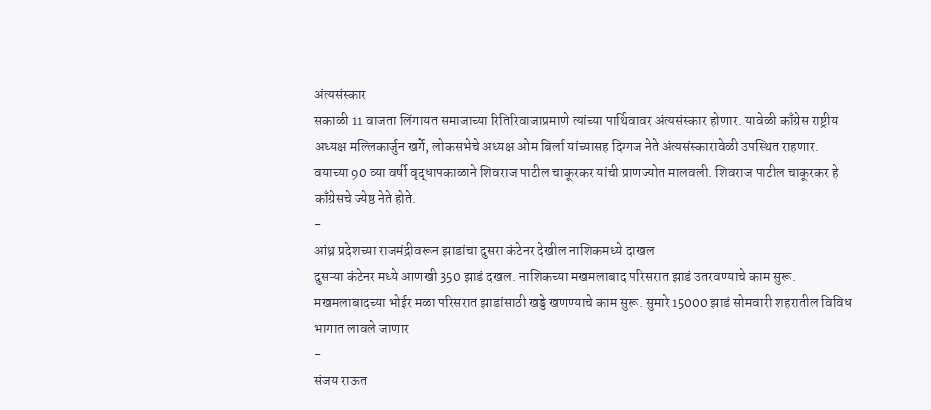अंत्यसंस्कार
सकाळी 11 वाजता लिंगायत समाजाच्या रितिरिवाजाप्रमाणे त्यांच्या पार्थिवावर अंत्यसंस्कार होणार. यावेळी काँग्रेस राष्ट्रीय अध्यक्ष मल्लिकार्जुन खर्गे, लोकसभेचे अध्यक्ष ओम बिर्ला यांच्यासह दिग्गज नेते अंत्यसंस्कारावेळी उपस्थित राहणार. वयाच्या 90 व्या वर्षी वृद्धापकाळाने शिवराज पाटील चाकूरकर यांची प्राणज्योत मालवली. शिवराज पाटील चाकूरकर हे काँग्रेसचे ज्येष्ठ नेते होते.
-
आंध्र प्रदेशच्या राजमंद्रीवरून झाडांचा दुसरा कंटेनर देखील नाशिकमध्ये दाखल
दुसऱ्या कंटेनर मध्ये आणखी 350 झाडं दखल. नाशिकच्या मखमलाबाद परिसरात झाडं उतरवण्याचे काम सुरू. मखमलाबादच्या भोईर मळा परिसरात झाडांसाठी खड्डे खणण्याचे काम सुरू. सुमारे 15000 झाडं सोमवारी शहरातील विविध भागात लावले जाणार
-
संजय राऊत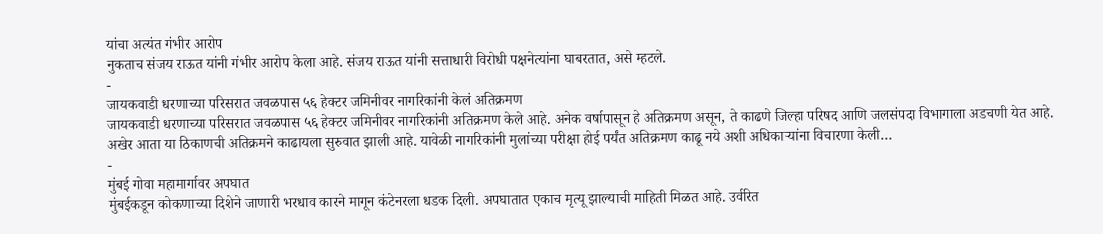यांचा अत्यंत गंभीर आरोप
नुकताच संजय राऊत यांनी गंभीर आरोप केला आहे. संजय राऊत यांनी सत्ताधारी विरोधी पक्षनेत्यांना घाबरतात, असे म्हटले.
-
जायकवाडी धरणाच्या परिसरात जवळपास ५६ हेक्टर जमिनीवर नागरिकांनी केलं अतिक्रमण
जायकवाडी धरणाच्या परिसरात जवळपास ५६ हेक्टर जमिनीवर नागरिकांनी अतिक्रमण केले आहे. अनेक वर्षापासून हे अतिक्रमण असून, ते काढणे जिल्हा परिषद आणि जलसंपदा विभागाला अडचणी येत आहे. अखेर आता या ठिकाणची अतिक्रमने काढायला सुरुवात झाली आहे. यावेळी नागरिकांनी मुलांच्या परीक्षा होई पर्यंत अतिक्रमण काढू नये अशी अधिकाऱ्यांना विचारणा केली…
-
मुंबई गोवा महामार्गावर अपघात
मुंबईकडून कोकणाच्या दिशेने जाणारी भरधाव कारने मागून कंटेनरला धडक दिली. अपघातात एकाच मृत्यू झाल्याची माहिती मिळत आहे. उर्वरित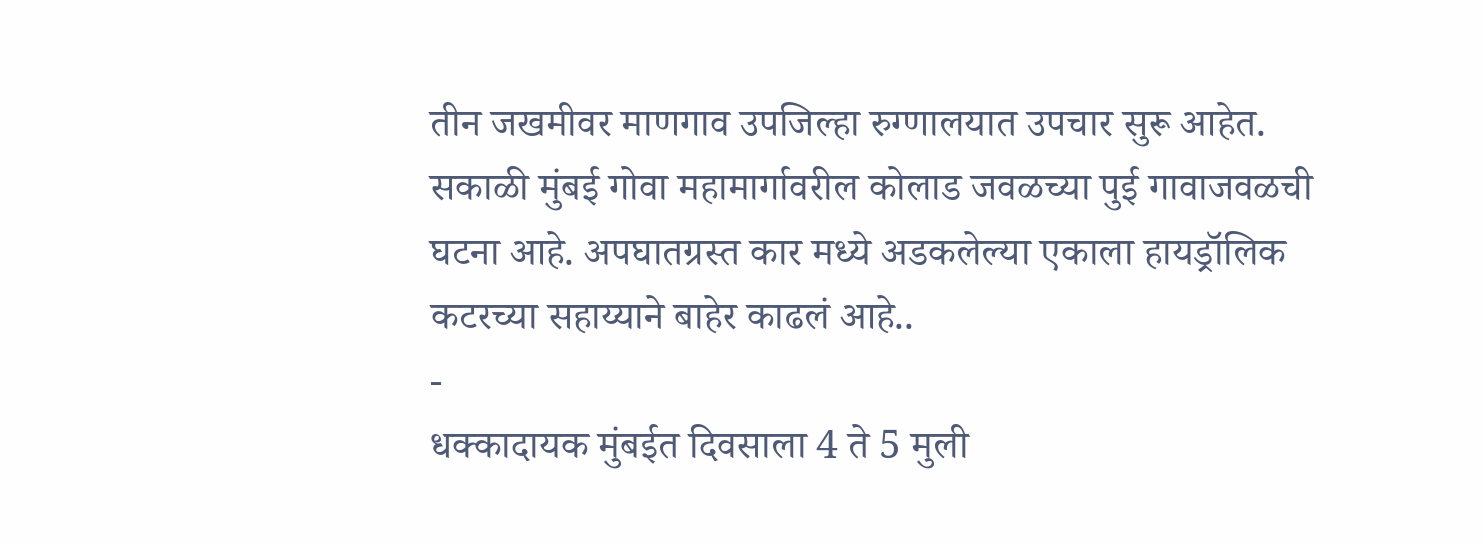तीन जखमीवर माणगाव उपजिल्हा रुग्णालयात उपचार सुरू आहेत. सकाळी मुंबई गोवा महामार्गावरील कोलाड जवळच्या पुई गावाजवळची घटना आहे. अपघातग्रस्त कार मध्ये अडकलेल्या एकाला हायड्रॉलिक कटरच्या सहाय्याने बाहेर काढलं आहे..
-
धक्कादायक मुंबईत दिवसाला 4 ते 5 मुली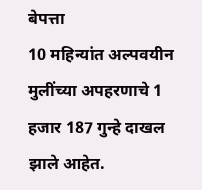बेपत्ता
10 महिन्यांत अल्पवयीन मुलींच्या अपहरणाचे 1 हजार 187 गुन्हे दाखल झाले आहेत.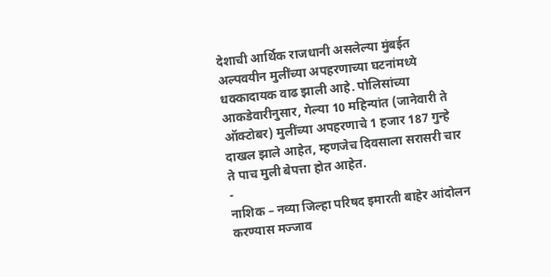देशाची आर्थिक राजधानी असलेल्या मुंबईत अल्पवयीन मुलींच्या अपहरणाच्या घटनांमध्ये धक्कादायक वाढ झाली आहे. पोलिसांच्या आकडेवारीनुसार, गेल्या 10 महिन्यांत (जानेवारी ते ऑक्टोबर) मुलींच्या अपहरणाचे 1 हजार 187 गुन्हे दाखल झाले आहेत, म्हणजेच दिवसाला सरासरी चार ते पाच मुली बेपत्ता होत आहेत.
-
नाशिक – नव्या जिल्हा परिषद इमारती बाहेर आंदोलन करण्यास मज्जाव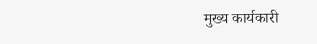मुख्य कार्यकारी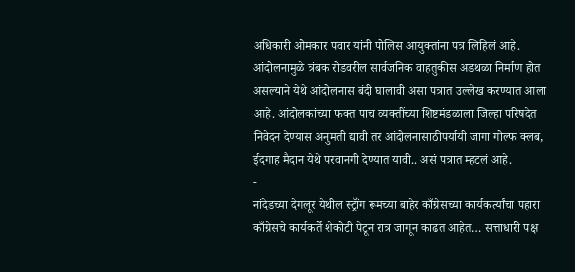अधिकारी ओमकार पवार यांनी पोलिस आयुक्तांना पत्र लिहिलं आहे. आंदोलनामुळे त्रंबक रोडवरील सार्वजनिक वाहतुकीस अडथळा निर्माण होत असल्याने येथे आंदोलनास बंदी घालावी असा पत्रात उल्लेख करण्यात आला आहे. आंदोलकांच्या फक्त पाच व्यक्तींच्या शिष्टमंडळाला जिल्हा परिषदेत निवेदन देण्यास अनुमती द्यावी तर आंदोलनासाठीपर्यायी जागा गोल्फ क्लब, ईदगाह मैदान येथे परवानगी देण्यात यावी.. असं पत्रात म्हटलं आहे.
-
नांदेडच्या देगलूर येथील स्ट्रॉंग रूमच्या बाहेर काँग्रेसच्या कार्यकर्त्यांचा पहारा
काँग्रेसचे कार्यकर्ते शेकोटी पेटून रात्र जागून काढत आहेत… सत्ताधारी पक्ष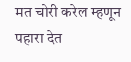मत चोरी करेल म्हणून पहारा देत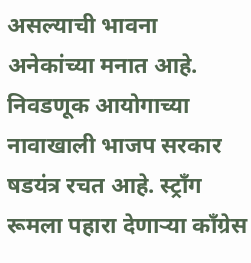असल्याची भावना अनेकांच्या मनात आहे. निवडणूक आयोगाच्या नावाखाली भाजप सरकार षडयंत्र रचत आहे. स्ट्रॉंग रूमला पहारा देणाऱ्या काँग्रेस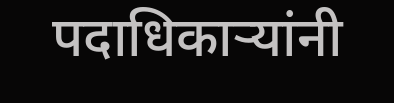पदाधिकाऱ्यांनी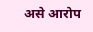असे आरोप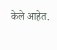केले आहेत.